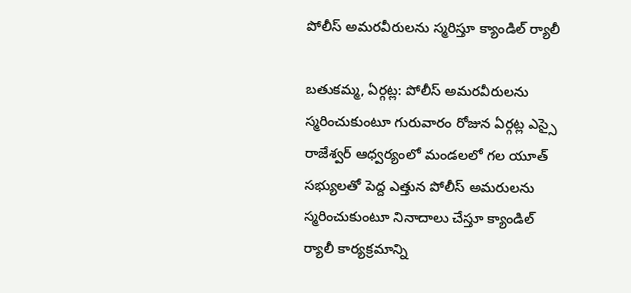పోలీస్ అమరవీరులను స్మరిస్తూ క్యాండిల్ ర్యాలీ

బతుకమ్మ, ఏర్గట్ల: పోలీస్ అమరవీరులను స్మరించుకుంటూ గురువారం రోజున ఏర్గట్ల ఎస్సై రాజేశ్వర్ ఆధ్వర్యంలో మండలలో గల యూత్ సభ్యులతో పెద్ద ఎత్తున పోలీస్ అమరులను స్మరించుకుంటూ నినాదాలు చేస్తూ క్యాండిల్ ర్యాలీ కార్యక్రమాన్ని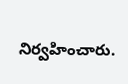నిర్వహించారు.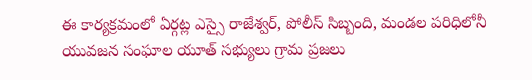ఈ కార్యక్రమంలో ఏర్గట్ల ఎస్సై రాజేశ్వర్, పోలీస్ సిబ్బంది, మండల పరిధిలోనీ యువజన సంఘాల యూత్ సభ్యులు గ్రామ ప్రజలు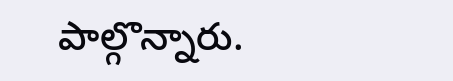పాల్గొన్నారు.